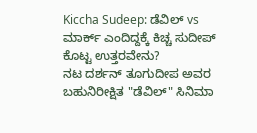Kiccha Sudeep: ಡೆವಿಲ್ vs ಮಾರ್ಕ್ ಎಂದಿದ್ದಕ್ಕೆ ಕಿಚ್ಚ ಸುದೀಪ್ ಕೊಟ್ಟ ಉತ್ತರವೇನು?
ನಟ ದರ್ಶನ್ ತೂಗುದೀಪ ಅವರ ಬಹುನಿರೀಕ್ಷಿತ "ಡೆವಿಲ್" ಸಿನಿಮಾ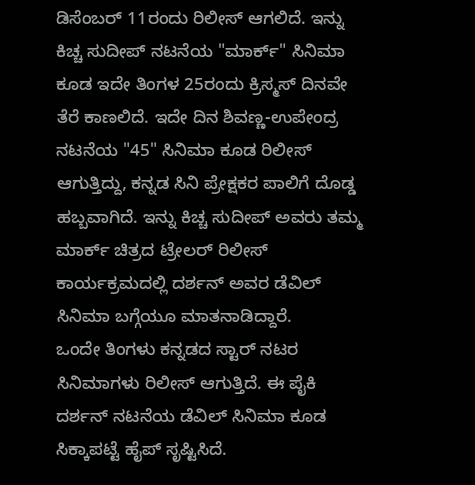ಡಿಸೆಂಬರ್ 11ರಂದು ರಿಲೀಸ್ ಆಗಲಿದೆ. ಇನ್ನು ಕಿಚ್ಚ ಸುದೀಪ್ ನಟನೆಯ "ಮಾರ್ಕ್" ಸಿನಿಮಾ ಕೂಡ ಇದೇ ತಿಂಗಳ 25ರಂದು ಕ್ರಿಸ್ಮಸ್ ದಿನವೇ ತೆರೆ ಕಾಣಲಿದೆ. ಇದೇ ದಿನ ಶಿವಣ್ಣ-ಉಪೇಂದ್ರ ನಟನೆಯ "45" ಸಿನಿಮಾ ಕೂಡ ರಿಲೀಸ್ ಆಗುತ್ತಿದ್ದು, ಕನ್ನಡ ಸಿನಿ ಪ್ರೇಕ್ಷಕರ ಪಾಲಿಗೆ ದೊಡ್ಡ ಹಬ್ಬವಾಗಿದೆ. ಇನ್ನು ಕಿಚ್ಚ ಸುದೀಪ್ ಅವರು ತಮ್ಮ ಮಾರ್ಕ್ ಚಿತ್ರದ ಟ್ರೇಲರ್ ರಿಲೀಸ್ ಕಾರ್ಯಕ್ರಮದಲ್ಲಿ ದರ್ಶನ್ ಅವರ ಡೆವಿಲ್ ಸಿನಿಮಾ ಬಗ್ಗೆಯೂ ಮಾತನಾಡಿದ್ದಾರೆ.
ಒಂದೇ ತಿಂಗಳು ಕನ್ನಡದ ಸ್ಟಾರ್ ನಟರ ಸಿನಿಮಾಗಳು ರಿಲೀಸ್ ಆಗುತ್ತಿದೆ. ಈ ಪೈಕಿ ದರ್ಶನ್ ನಟನೆಯ ಡೆವಿಲ್ ಸಿನಿಮಾ ಕೂಡ ಸಿಕ್ಕಾಪಟ್ಟೆ ಹೈಪ್ ಸೃಷ್ಟಿಸಿದೆ.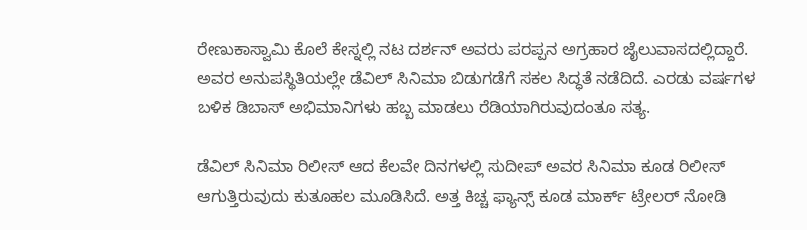ರೇಣುಕಾಸ್ವಾಮಿ ಕೊಲೆ ಕೇಸ್ನಲ್ಲಿ ನಟ ದರ್ಶನ್ ಅವರು ಪರಪ್ಪನ ಅಗ್ರಹಾರ ಜೈಲುವಾಸದಲ್ಲಿದ್ದಾರೆ. ಅವರ ಅನುಪಸ್ಥಿತಿಯಲ್ಲೇ ಡೆವಿಲ್ ಸಿನಿಮಾ ಬಿಡುಗಡೆಗೆ ಸಕಲ ಸಿದ್ಧತೆ ನಡೆದಿದೆ. ಎರಡು ವರ್ಷಗಳ ಬಳಿಕ ಡಿಬಾಸ್ ಅಭಿಮಾನಿಗಳು ಹಬ್ಬ ಮಾಡಲು ರೆಡಿಯಾಗಿರುವುದಂತೂ ಸತ್ಯ.

ಡೆವಿಲ್ ಸಿನಿಮಾ ರಿಲೀಸ್ ಆದ ಕೆಲವೇ ದಿನಗಳಲ್ಲಿ ಸುದೀಪ್ ಅವರ ಸಿನಿಮಾ ಕೂಡ ರಿಲೀಸ್ ಆಗುತ್ತಿರುವುದು ಕುತೂಹಲ ಮೂಡಿಸಿದೆ. ಅತ್ತ ಕಿಚ್ಚ ಫ್ಯಾನ್ಸ್ ಕೂಡ ಮಾರ್ಕ್ ಟ್ರೇಲರ್ ನೋಡಿ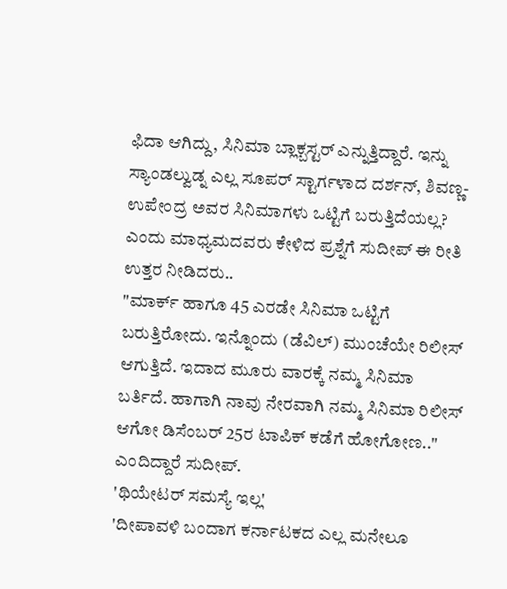ಫಿದಾ ಆಗಿದ್ದು, ಸಿನಿಮಾ ಬ್ಲಾಕ್ಬಸ್ಟರ್ ಎನ್ನುತ್ತಿದ್ದಾರೆ. ಇನ್ನು ಸ್ಯಾಂಡಲ್ವುಡ್ನ ಎಲ್ಲ ಸೂಪರ್ ಸ್ಟಾರ್ಗಳಾದ ದರ್ಶನ್, ಶಿವಣ್ಣ-ಉಪೇಂದ್ರ ಅವರ ಸಿನಿಮಾಗಳು ಒಟ್ಟಿಗೆ ಬರುತ್ತಿದೆಯಲ್ಲ? ಎಂದು ಮಾಧ್ಯಮದವರು ಕೇಳಿದ ಪ್ರಶ್ನೆಗೆ ಸುದೀಪ್ ಈ ರೀತಿ ಉತ್ತರ ನೀಡಿದರು..
"ಮಾರ್ಕ್ ಹಾಗೂ 45 ಎರಡೇ ಸಿನಿಮಾ ಒಟ್ಟಿಗೆ ಬರುತ್ತಿರೋದು. ಇನ್ನೊಂದು (ಡೆವಿಲ್) ಮುಂಚೆಯೇ ರಿಲೀಸ್ ಆಗುತ್ತಿದೆ. ಇದಾದ ಮೂರು ವಾರಕ್ಕೆ ನಮ್ಮ ಸಿನಿಮಾ ಬರ್ತಿದೆ. ಹಾಗಾಗಿ ನಾವು ನೇರವಾಗಿ ನಮ್ಮ ಸಿನಿಮಾ ರಿಲೀಸ್ ಆಗೋ ಡಿಸೆಂಬರ್ 25ರ ಟಾಪಿಕ್ ಕಡೆಗೆ ಹೋಗೋಣ.." ಎಂದಿದ್ದಾರೆ ಸುದೀಪ್.
'ಥಿಯೇಟರ್ ಸಮಸ್ಯೆ ಇಲ್ಲ'
'ದೀಪಾವಳಿ ಬಂದಾಗ ಕರ್ನಾಟಕದ ಎಲ್ಲ ಮನೇಲೂ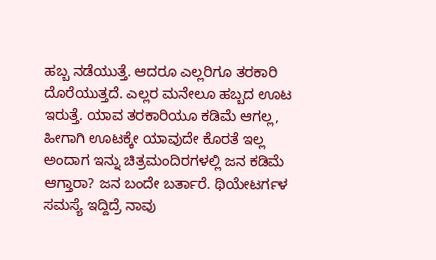ಹಬ್ಬ ನಡೆಯುತ್ತೆ. ಆದರೂ ಎಲ್ಲರಿಗೂ ತರಕಾರಿ ದೊರೆಯುತ್ತದೆ. ಎಲ್ಲರ ಮನೇಲೂ ಹಬ್ಬದ ಊಟ ಇರುತ್ತೆ. ಯಾವ ತರಕಾರಿಯೂ ಕಡಿಮೆ ಆಗಲ್ಲ, ಹೀಗಾಗಿ ಊಟಕ್ಕೇ ಯಾವುದೇ ಕೊರತೆ ಇಲ್ಲ ಅಂದಾಗ ಇನ್ನು ಚಿತ್ರಮಂದಿರಗಳಲ್ಲಿ ಜನ ಕಡಿಮೆ ಆಗ್ತಾರಾ? ಜನ ಬಂದೇ ಬರ್ತಾರೆ. ಥಿಯೇಟರ್ಗಳ ಸಮಸ್ಯೆ ಇದ್ದಿದ್ರೆ ನಾವು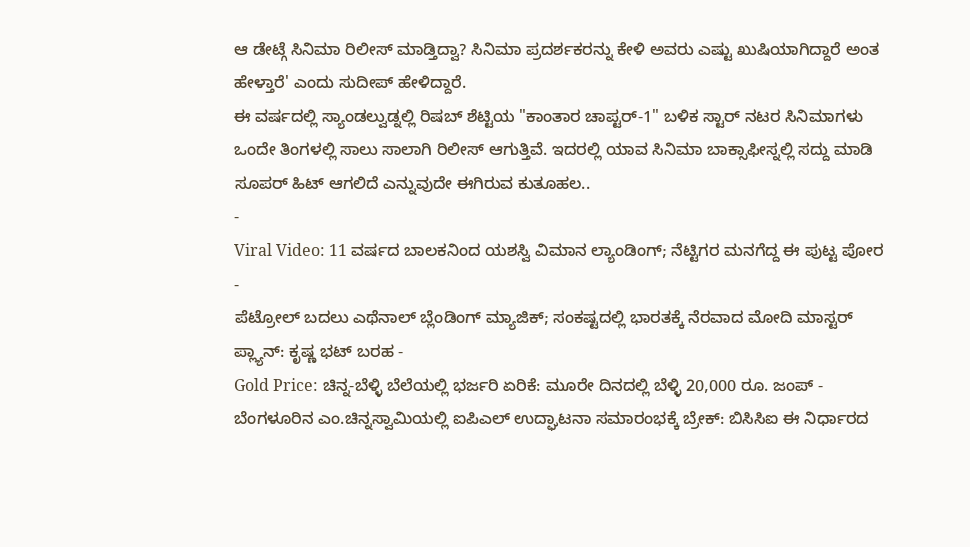ಆ ಡೇಟ್ಗೆ ಸಿನಿಮಾ ರಿಲೀಸ್ ಮಾಡ್ತಿದ್ವಾ? ಸಿನಿಮಾ ಪ್ರದರ್ಶಕರನ್ನು ಕೇಳಿ ಅವರು ಎಷ್ಟು ಖುಷಿಯಾಗಿದ್ದಾರೆ ಅಂತ ಹೇಳ್ತಾರೆ' ಎಂದು ಸುದೀಪ್ ಹೇಳಿದ್ದಾರೆ.
ಈ ವರ್ಷದಲ್ಲಿ ಸ್ಯಾಂಡಲ್ವುಡ್ನಲ್ಲಿ ರಿಷಬ್ ಶೆಟ್ಟಿಯ "ಕಾಂತಾರ ಚಾಪ್ಟರ್-1" ಬಳಿಕ ಸ್ಟಾರ್ ನಟರ ಸಿನಿಮಾಗಳು ಒಂದೇ ತಿಂಗಳಲ್ಲಿ ಸಾಲು ಸಾಲಾಗಿ ರಿಲೀಸ್ ಆಗುತ್ತಿವೆ. ಇದರಲ್ಲಿ ಯಾವ ಸಿನಿಮಾ ಬಾಕ್ಸಾಫೀಸ್ನಲ್ಲಿ ಸದ್ದು ಮಾಡಿ ಸೂಪರ್ ಹಿಟ್ ಆಗಲಿದೆ ಎನ್ನುವುದೇ ಈಗಿರುವ ಕುತೂಹಲ..
-
Viral Video: 11 ವರ್ಷದ ಬಾಲಕನಿಂದ ಯಶಸ್ವಿ ವಿಮಾನ ಲ್ಯಾಂಡಿಂಗ್; ನೆಟ್ಟಿಗರ ಮನಗೆದ್ದ ಈ ಪುಟ್ಟ ಪೋರ -
ಪೆಟ್ರೋಲ್ ಬದಲು ಎಥೆನಾಲ್ ಬ್ಲೆಂಡಿಂಗ್ ಮ್ಯಾಜಿಕ್; ಸಂಕಷ್ಟದಲ್ಲಿ ಭಾರತಕ್ಕೆ ನೆರವಾದ ಮೋದಿ ಮಾಸ್ಟರ್ ಪ್ಲ್ಯಾನ್: ಕೃಷ್ಣ ಭಟ್ ಬರಹ -
Gold Price: ಚಿನ್ನ-ಬೆಳ್ಳಿ ಬೆಲೆಯಲ್ಲಿ ಭರ್ಜರಿ ಏರಿಕೆ: ಮೂರೇ ದಿನದಲ್ಲಿ ಬೆಳ್ಳಿ 20,000 ರೂ. ಜಂಪ್ -
ಬೆಂಗಳೂರಿನ ಎಂ.ಚಿನ್ನಸ್ವಾಮಿಯಲ್ಲಿ ಐಪಿಎಲ್ ಉದ್ಘಾಟನಾ ಸಮಾರಂಭಕ್ಕೆ ಬ್ರೇಕ್: ಬಿಸಿಸಿಐ ಈ ನಿರ್ಧಾರದ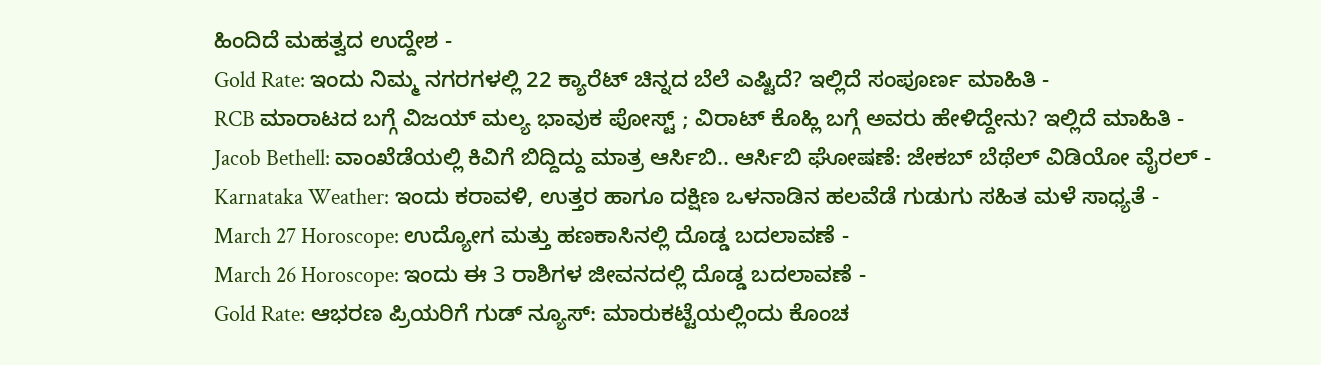ಹಿಂದಿದೆ ಮಹತ್ವದ ಉದ್ದೇಶ -
Gold Rate: ಇಂದು ನಿಮ್ಮ ನಗರಗಳಲ್ಲಿ 22 ಕ್ಯಾರೆಟ್ ಚಿನ್ನದ ಬೆಲೆ ಎಷ್ಟಿದೆ? ಇಲ್ಲಿದೆ ಸಂಪೂರ್ಣ ಮಾಹಿತಿ -
RCB ಮಾರಾಟದ ಬಗ್ಗೆ ವಿಜಯ್ ಮಲ್ಯ ಭಾವುಕ ಪೋಸ್ಟ್ ; ವಿರಾಟ್ ಕೊಹ್ಲಿ ಬಗ್ಗೆ ಅವರು ಹೇಳಿದ್ದೇನು? ಇಲ್ಲಿದೆ ಮಾಹಿತಿ -
Jacob Bethell: ವಾಂಖೆಡೆಯಲ್ಲಿ ಕಿವಿಗೆ ಬಿದ್ದಿದ್ದು ಮಾತ್ರ ಆರ್ಸಿಬಿ.. ಆರ್ಸಿಬಿ ಘೋಷಣೆ: ಜೇಕಬ್ ಬೆಥೆಲ್ ವಿಡಿಯೋ ವೈರಲ್ -
Karnataka Weather: ಇಂದು ಕರಾವಳಿ, ಉತ್ತರ ಹಾಗೂ ದಕ್ಷಿಣ ಒಳನಾಡಿನ ಹಲವೆಡೆ ಗುಡುಗು ಸಹಿತ ಮಳೆ ಸಾಧ್ಯತೆ -
March 27 Horoscope: ಉದ್ಯೋಗ ಮತ್ತು ಹಣಕಾಸಿನಲ್ಲಿ ದೊಡ್ಡ ಬದಲಾವಣೆ -
March 26 Horoscope: ಇಂದು ಈ 3 ರಾಶಿಗಳ ಜೀವನದಲ್ಲಿ ದೊಡ್ಡ ಬದಲಾವಣೆ -
Gold Rate: ಆಭರಣ ಪ್ರಿಯರಿಗೆ ಗುಡ್ ನ್ಯೂಸ್: ಮಾರುಕಟ್ಟೆಯಲ್ಲಿಂದು ಕೊಂಚ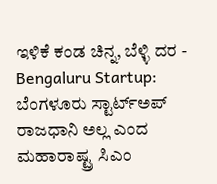ಇಳಿಕೆ ಕಂಡ ಚಿನ್ನ, ಬೆಳ್ಳಿ ದರ -
Bengaluru Startup: ಬೆಂಗಳೂರು ಸ್ಟಾರ್ಟ್ಅಪ್ ರಾಜಧಾನಿ ಅಲ್ಲ ಎಂದ ಮಹಾರಾಷ್ಟ್ರ ಸಿಎಂ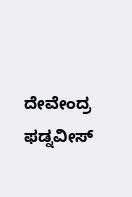ದೇವೇಂದ್ರ ಫಡ್ನವೀಸ್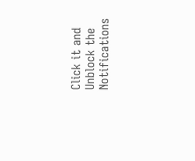Click it and Unblock the Notifications